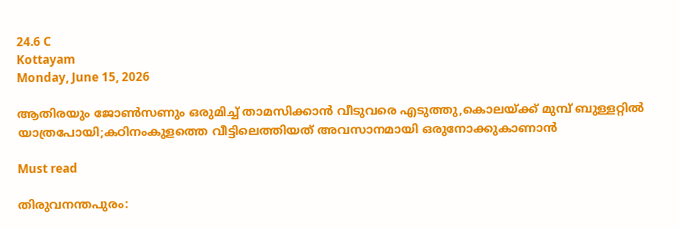24.6 C
Kottayam
Monday, June 15, 2026

ആതിരയും ജോണ്‍സണും ഒരുമിച്ച് താമസിക്കാന്‍ വീടുവരെ എടുത്തു,കൊലയ്ക്ക് മുമ്പ് ബുള്ളറ്റില്‍ യാത്രപോയി;കഠിനംകുളത്തെ വീട്ടിലെത്തിയത് അവസാനമായി ഒരുനോക്കുകാണാന്‍

Must read

തിരുവനന്തപുരം: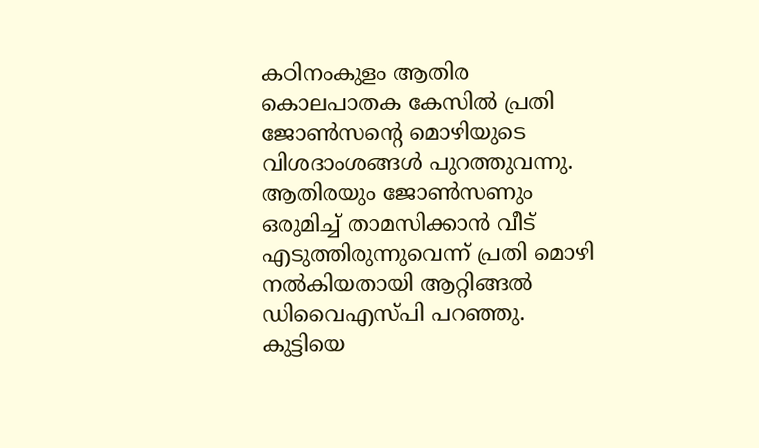കഠിനംകുളം ആതിര കൊലപാതക കേസില്‍ പ്രതി ജോണ്‍സന്റെ മൊഴിയുടെ വിശദാംശങ്ങള്‍ പുറത്തുവന്നു. ആതിരയും ജോണ്‍സണും ഒരുമിച്ച് താമസിക്കാന്‍ വീട് എടുത്തിരുന്നുവെന്ന് പ്രതി മൊഴി നല്‍കിയതായി ആറ്റിങ്ങല്‍ ഡിവൈഎസ്പി പറഞ്ഞു. കുട്ടിയെ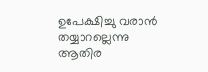ഉപേക്ഷിച്ചു വരാന്‍ തയ്യാറല്ലെന്നു ആതിര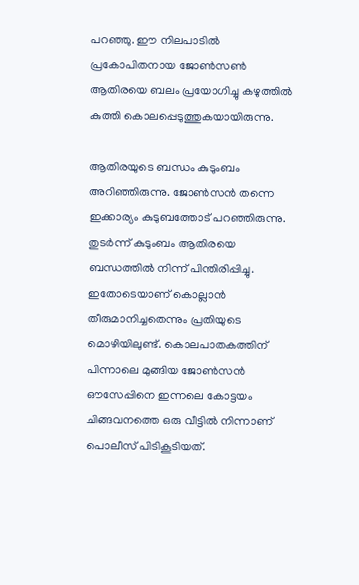പറഞ്ഞു. ഈ നിലപാടില്‍ പ്രകോപിതനായ ജോണ്‍സണ്‍ ആതിരയെ ബലം പ്രയോഗിച്ചു കഴുത്തില്‍ കുത്തി കൊലപ്പെടുത്തുകയായിരുന്നു.

ആതിരയുടെ ബന്ധം കുടുംബം അറിഞ്ഞിരുന്നു. ജോണ്‍സന്‍ തന്നെ ഇക്കാര്യം കുടുബത്തോട് പറഞ്ഞിരുന്നു. തുടര്‍ന്ന് കുടുംബം ആതിരയെ ബന്ധത്തില്‍ നിന്ന് പിന്തിരിപ്പിച്ചു. ഇതോടെയാണ് കൊല്ലാന്‍ തീരുമാനിച്ചതെന്നും പ്രതിയുടെ മൊഴിയിലുണ്ട്. കൊലപാതകത്തിന് പിന്നാലെ മുങ്ങിയ ജോണ്‍സന്‍ ഔസേപ്പിനെ ഇന്നലെ കോട്ടയം ചിങ്ങവനത്തെ ഒരു വീട്ടില്‍ നിന്നാണ് പൊലീസ് പിടികൂടിയത്.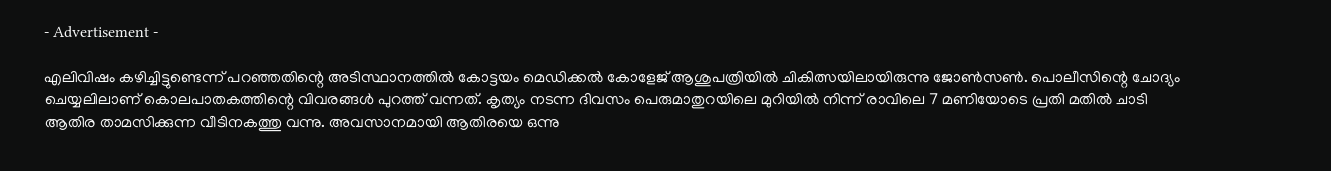- Advertisement -

എലിവിഷം കഴിച്ചിട്ടുണ്ടെന്ന് പറഞ്ഞതിന്റെ അടിസ്ഥാനത്തില്‍ കോട്ടയം മെഡിക്കല്‍ കോളേജ് ആശുപത്രിയില്‍ ചികിത്സയിലായിരുന്നു ജോണ്‍സണ്‍. പൊലീസിന്റെ ചോദ്യം ചെയ്യലിലാണ് കൊലപാതകത്തിന്റെ വിവരങ്ങള്‍ പുറത്ത് വന്നത്. കൃത്യം നടന്ന ദിവസം പെരുമാതുറയിലെ മുറിയില്‍ നിന്ന് രാവിലെ 7 മണിയോടെ പ്രതി മതില്‍ ചാടി ആതിര താമസിക്കുന്ന വീടിനകത്തു വന്നു. അവസാനമായി ആതിരയെ ഒന്നു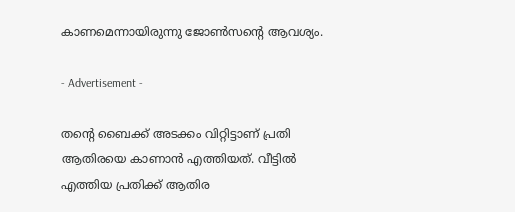കാണമെന്നായിരുന്നു ജോണ്‍സന്റെ ആവശ്യം.

- Advertisement -

തന്റെ ബൈക്ക് അടക്കം വിറ്റിട്ടാണ് പ്രതി ആതിരയെ കാണാന്‍ എത്തിയത്. വീട്ടില്‍ എത്തിയ പ്രതിക്ക് ആതിര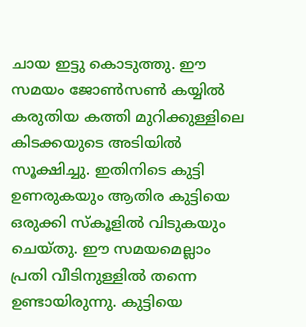ചായ ഇട്ടു കൊടുത്തു. ഈ സമയം ജോണ്‍സണ്‍ കയ്യില്‍ കരുതിയ കത്തി മുറിക്കുള്ളിലെ കിടക്കയുടെ അടിയില്‍ സൂക്ഷിച്ചു. ഇതിനിടെ കുട്ടി ഉണരുകയും ആതിര കുട്ടിയെ ഒരുക്കി സ്‌കൂളില്‍ വിടുകയും ചെയ്തു. ഈ സമയമെല്ലാം പ്രതി വീടിനുള്ളില്‍ തന്നെ ഉണ്ടായിരുന്നു. കുട്ടിയെ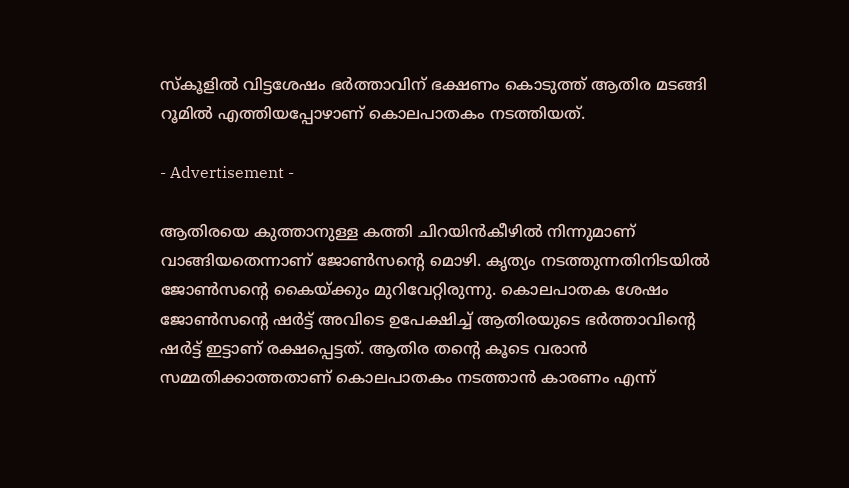സ്‌കൂളില്‍ വിട്ടശേഷം ഭര്‍ത്താവിന് ഭക്ഷണം കൊടുത്ത് ആതിര മടങ്ങി റൂമില്‍ എത്തിയപ്പോഴാണ് കൊലപാതകം നടത്തിയത്.

- Advertisement -

ആതിരയെ കുത്താനുള്ള കത്തി ചിറയിന്‍കീഴില്‍ നിന്നുമാണ് വാങ്ങിയതെന്നാണ് ജോണ്‍സന്റെ മൊഴി. കൃത്യം നടത്തുന്നതിനിടയില്‍ ജോണ്‍സന്റെ കൈയ്ക്കും മുറിവേറ്റിരുന്നു. കൊലപാതക ശേഷം ജോണ്‍സന്റെ ഷര്‍ട്ട് അവിടെ ഉപേക്ഷിച്ച് ആതിരയുടെ ഭര്‍ത്താവിന്റെ ഷര്‍ട്ട് ഇട്ടാണ് രക്ഷപ്പെട്ടത്. ആതിര തന്റെ കൂടെ വരാന്‍ സമ്മതിക്കാത്തതാണ് കൊലപാതകം നടത്താന്‍ കാരണം എന്ന്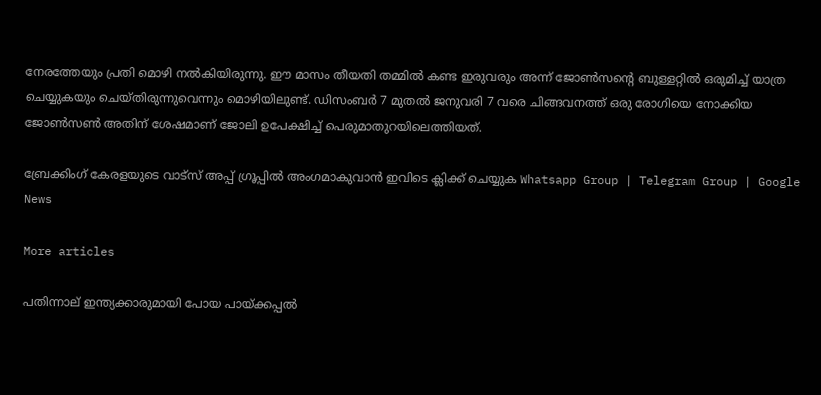നേരത്തേയും പ്രതി മൊഴി നല്‍കിയിരുന്നു. ഈ മാസം തീയതി തമ്മില്‍ കണ്ട ഇരുവരും അന്ന് ജോണ്‍സന്റെ ബുള്ളറ്റില്‍ ഒരുമിച്ച് യാത്ര ചെയ്യുകയും ചെയ്തിരുന്നുവെന്നും മൊഴിയിലുണ്ട്. ഡിസംബര്‍ 7 മുതല്‍ ജനുവരി 7 വരെ ചിങ്ങവനത്ത് ഒരു രോഗിയെ നോക്കിയ ജോണ്‍സണ്‍ അതിന് ശേഷമാണ് ജോലി ഉപേക്ഷിച്ച് പെരുമാതുറയിലെത്തിയത്.

ബ്രേക്കിംഗ് കേരളയുടെ വാട്സ് അപ്പ് ഗ്രൂപ്പിൽ അംഗമാകുവാൻ ഇവിടെ ക്ലിക്ക് ചെയ്യുക Whatsapp Group | Telegram Group | Google News

More articles

പതിന്നാല് ഇന്ത്യക്കാരുമായി പോയ പായ്‌ക്കപ്പൽ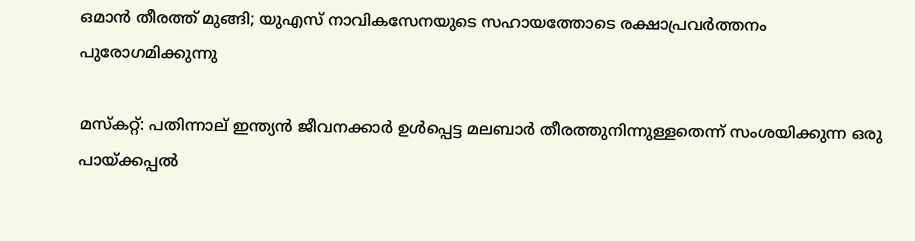ഒമാൻ തീരത്ത് മുങ്ങി; യുഎസ് നാവികസേനയുടെ സഹായത്തോടെ രക്ഷാപ്രവർത്തനം പുരോഗമിക്കുന്നു

മസ്‌കറ്റ്: പതിന്നാല് ഇന്ത്യൻ ജീവനക്കാർ ഉൾപ്പെട്ട മലബാർ തീരത്തുനിന്നുള്ളതെന്ന് സംശയിക്കുന്ന ഒരു പായ്‌ക്കപ്പൽ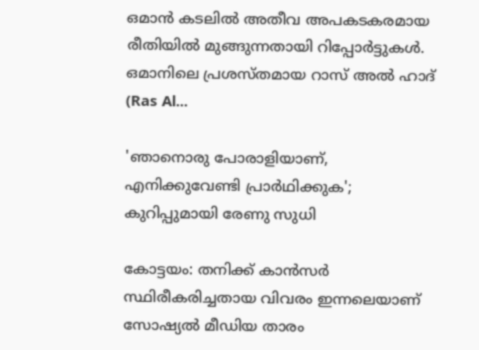ഒമാൻ കടലിൽ അതീവ അപകടകരമായ രീതിയിൽ മുങ്ങുന്നതായി റിപ്പോർട്ടുകൾ. ഒമാനിലെ പ്രശസ്തമായ റാസ് അൽ ഹാദ് (Ras Al...

'ഞാനൊരു പോരാളിയാണ്, എനിക്കുവേണ്ടി പ്രാര്‍ഥിക്കുക'; കുറിപ്പുമായി രേണു സുധി

കോട്ടയം: തനിക്ക് കാന്‍സര്‍ സ്ഥിരീകരിച്ചതായ വിവരം ഇന്നലെയാണ് സോഷ്യല്‍ മീഡിയ താരം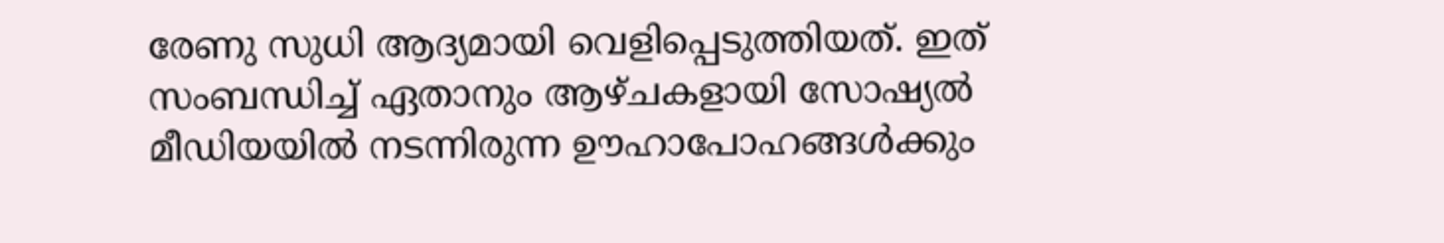രേണു സുധി ആദ്യമായി വെളിപ്പെടുത്തിയത്. ഇത് സംബന്ധിച്ച് ഏതാനും ആഴ്ചകളായി സോഷ്യല്‍ മീഡിയയില്‍ നടന്നിരുന്ന ഊഹാപോഹങ്ങള്‍ക്കും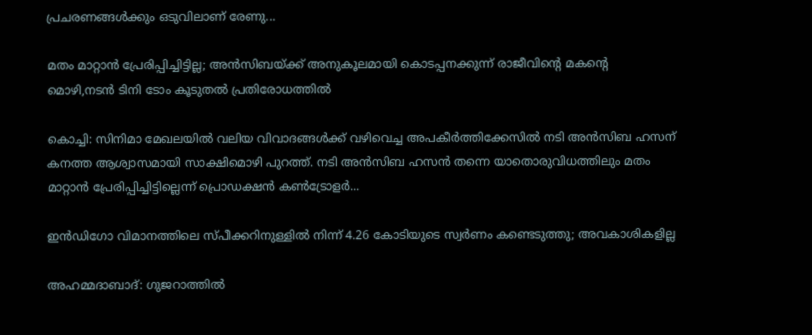പ്രചരണങ്ങള്‍ക്കും ഒടുവിലാണ് രേണു...

മതം മാറ്റാൻ പ്രേരിപ്പിച്ചിട്ടില്ല; അൻസിബയ്ക്ക് അനുകൂലമായി കൊടപ്പനക്കുന്ന് രാജീവിന്റെ മകന്റെ മൊഴി,നടൻ ടിനി ടോം കൂടുതൽ പ്രതിരോധത്തിൽ

കൊച്ചി: സിനിമാ മേഖലയിൽ വലിയ വിവാദങ്ങൾക്ക് വഴിവെച്ച അപകീർത്തിക്കേസിൽ നടി അൻസിബ ഹസന് കനത്ത ആശ്വാസമായി സാക്ഷിമൊഴി പുറത്ത്. നടി അൻസിബ ഹസൻ തന്നെ യാതൊരുവിധത്തിലും മതം മാറ്റാൻ പ്രേരിപ്പിച്ചിട്ടില്ലെന്ന് പ്രൊഡക്ഷൻ കൺട്രോളർ...

ഇൻഡിഗോ വിമാനത്തിലെ സ്പീക്കറിനുള്ളിൽ നിന്ന്‌ 4.26 കോടിയുടെ സ്വർണം കണ്ടെടുത്തു; അവകാശികളില്ല

അഹമ്മദാബാദ്: ഗുജറാത്തിൽ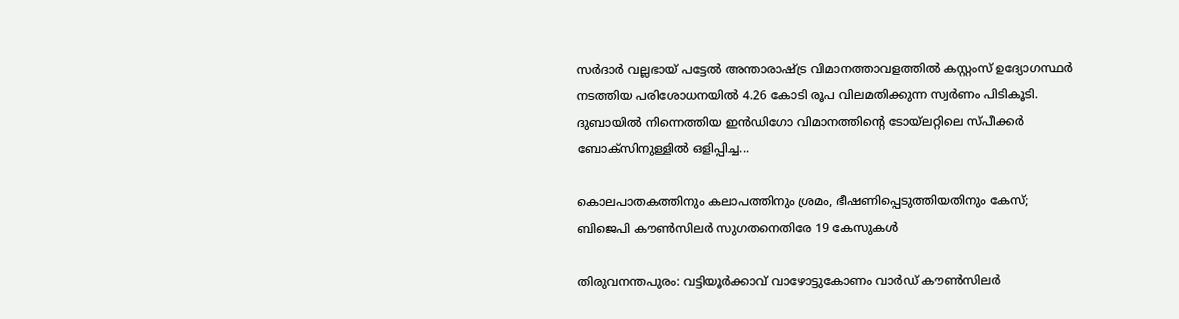സർദാർ വല്ലഭായ് പട്ടേൽ അന്താരാഷ്ട്ര വിമാനത്താവളത്തിൽ കസ്റ്റംസ് ഉദ്യോഗസ്ഥർ നടത്തിയ പരിശോധനയിൽ 4.26 കോടി രൂപ വിലമതിക്കുന്ന സ്വർണം പിടികൂടി. ദുബായിൽ നിന്നെത്തിയ ഇൻഡിഗോ വിമാനത്തിന്റെ ടോയ്ലറ്റിലെ സ്പീക്കർ ബോക്സിനുള്ളിൽ ഒളിപ്പിച്ച...

കൊലപാതകത്തിനും കലാപത്തിനും ശ്രമം, ഭീഷണിപ്പെടുത്തിയതിനും കേസ്; ബിജെപി കൗൺസിലർ സുഗതനെതിരേ 19 കേസുകൾ

തിരുവനന്തപുരം: വട്ടിയൂർക്കാവ് വാഴോട്ടുകോണം വാർഡ് കൗൺസിലർ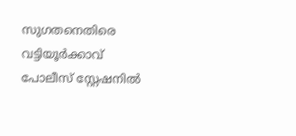സുഗതനെതിരെ വട്ടിയൂർക്കാവ് പോലീസ് സ്റ്റേഷനിൽ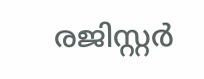രജിസ്റ്റർ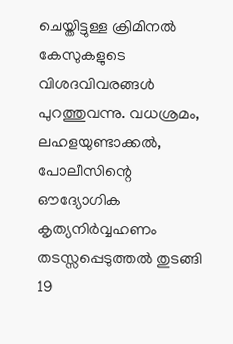ചെയ്തിട്ടുള്ള ക്രിമിനൽ കേസുകളുടെ വിശദവിവരങ്ങൾ പുറത്തുവന്നു. വധശ്രമം, ലഹളയുണ്ടാക്കൽ, പോലീസിന്റെ ഔദ്യോഗിക കൃത്യനിർവ്വഹണം തടസ്സപ്പെടുത്തൽ തുടങ്ങി 19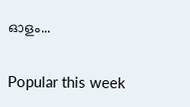ഓളം...

Popular this week